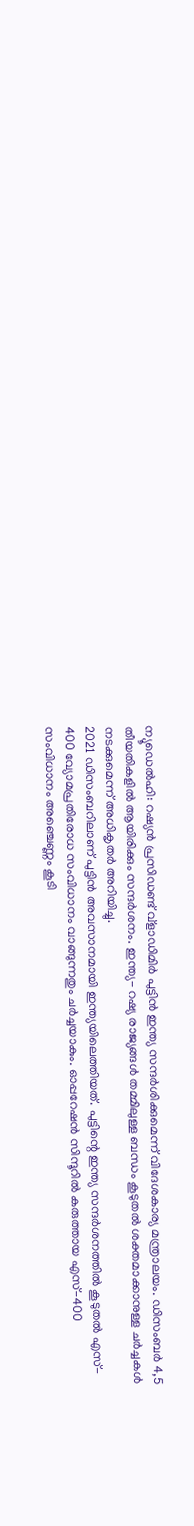ന്യൂഡെൽഹി: റഷ്യൻ പ്രസിഡണ്ട് വ്ളാഡിമിർ പുട്ടിൻ ഇന്ത്യ സന്ദർശിക്കുമെന്ന് വിദേശകാര്യ മന്ത്രാലയം. ഡിസംബർ 4,5 തീയതികളിൽ ആയിരിക്കും സന്ദർശനം. ഇന്ത്യ- റഷ്യ രാജ്യങ്ങൾ തമ്മിലുള്ള ബന്ധം കൂടുതൽ ശക്തമാക്കാനുള്ള ചർച്ചകൾ നടക്കുമെന്ന് അധികൃതർ അറിയിച്ചു.
2021 ഡിസംബറിലാണ് പുട്ടിൻ അവസാനമായി ഇന്ത്യയിലെത്തിയത്. പുട്ടിന്റെ ഇന്ത്യ സന്ദർശനത്തിൽ കൂടുതൽ എസ്- 400 വ്യോമപ്രതിരോധ സംവിധാനം വാങ്ങുന്നതും ചർച്ചയാകും. ഓപ്പറേഷൻ സിന്ദൂറിൽ കരുത്തായ എസ്-400 സംവിധാനം അഞ്ചെണ്ണം കൂടി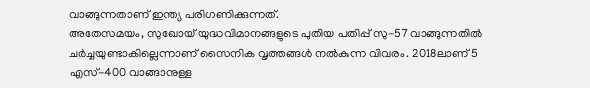വാങ്ങുന്നതാണ് ഇന്ത്യ പരിഗണിക്കുന്നത്.
അതേസമയം, സുഖോയ് യുദ്ധവിമാനങ്ങളുടെ പുതിയ പതിപ്പ് സു-57 വാങ്ങുന്നതിൽ ചർച്ചയുണ്ടാകില്ലെന്നാണ് സൈനിക വൃത്തങ്ങൾ നൽകുന്ന വിവരം. 2018ലാണ് 5 എസ്-400 വാങ്ങാനുള്ള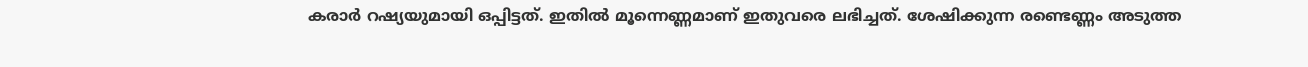കരാർ റഷ്യയുമായി ഒപ്പിട്ടത്. ഇതിൽ മൂന്നെണ്ണമാണ് ഇതുവരെ ലഭിച്ചത്. ശേഷിക്കുന്ന രണ്ടെണ്ണം അടുത്ത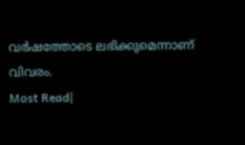വർഷത്തോടെ ലഭിക്കുമെന്നാണ് വിവരം.
Most Read|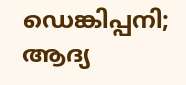ഡെങ്കിപ്പനി; ആദ്യ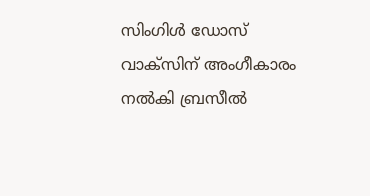സിംഗിൾ ഡോസ് വാക്സിന് അംഗീകാരം നൽകി ബ്രസീൽ